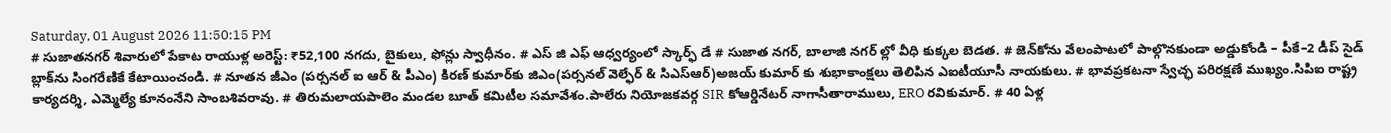Saturday, 01 August 2026 11:50:15 PM
# సుజాతనగర్ శివారులో పేకాట రాయుళ్ల అరెస్ట్: ₹52,100 నగదు, బైకులు, ఫోన్లు స్వాధీనం. # ఎస్ జి ఎఫ్ ఆధ్వర్యంలో స్కార్ఫ్ డే # సుజాత నగర్, బాలాజి నగర్ ల్లో వీధి కుక్కల బెడత. # జెన్‌కోను వేలంపాటలో పాల్గొనకుండా అడ్డుకోండి – పీకే–2 డీప్ సైడ్ బ్లాక్‌ను సింగరేణికే కేటాయించండి. # నూతన జీఎం (పర్సనల్ ఐ ఆర్ & పీఎం) కిరణ్ కుమార్‌కు జిఎం(పర్సనల్ వెల్ఫేర్ & సిఎస్ఆర్)అజయ్ కుమార్ కు శుభాకాంక్షలు తెలిపిన ఎఐటీయూసీ నాయకులు. # భావప్రకటనా స్వేచ్ఛ పరిరక్షణే ముఖ్యం.సిపిఐ రాష్ట్ర కార్యదర్శి, ఎమ్మెల్యే కూనంనేని సాంబశివరావు. # తిరుమలాయపాలెం మండల బూత్ కమిటీల సమావేశం.పాలేరు నియోజకవర్గ SIR కోఆర్డినేటర్ నాగాసీతారాములు, ERO రవికుమార్. # 40 ఏళ్ల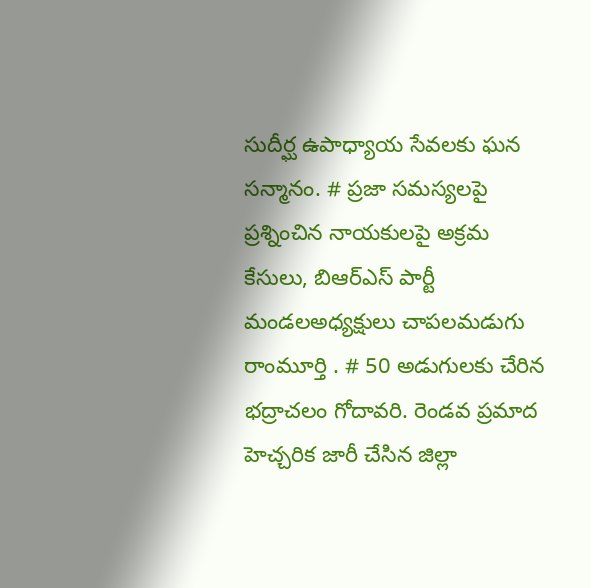సుదీర్ఘ ఉపాధ్యాయ సేవలకు ఘన సన్మానం. # ప్రజా సమస్యలపై ప్రశ్నించిన నాయకులపై అక్రమ కేసులు, బిఆర్ఎస్ పార్టీ మండలఅధ్యక్షులు చాపలమడుగు రాంమూర్తి . # 50 అడుగులకు చేరిన భద్రాచలం గోదావరి. రెండవ ప్రమాద హెచ్చరిక జారీ చేసిన జిల్లా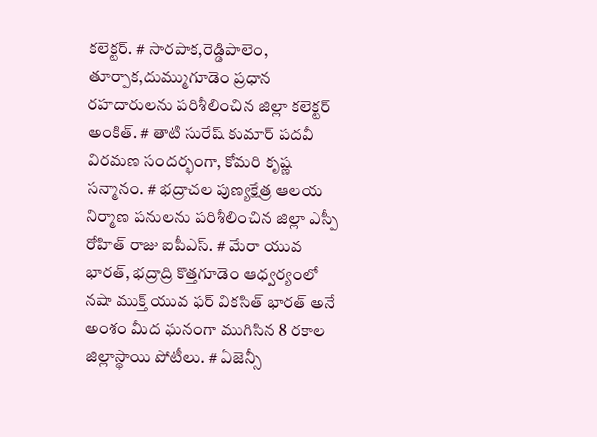కలెక్టర్. # సారపాక,రెడ్డిపాలెం, తూర్పాక,దుమ్ముగూడెం ప్రధాన రహదారులను పరిశీలించిన జిల్లా కలెక్టర్ అంకిత్. # తాటి సురేష్ కుమార్ పదవీ విరమణ సందర్భంగా, కోమరి కృష్ణ సన్మానం. # భద్రాచల పుణ్యక్షేత్ర ఆలయ నిర్మాణ పనులను పరిశీలించిన జిల్లా ఎస్పీ రోహిత్ రాజు ఐపీఎస్. # మేరా యువ భారత్, భద్రాద్రి కొత్తగూడెం ఆధ్వర్యంలో నషా ముక్త్ యువ ఫర్ వికసిత్ భారత్ అనే అంశం మీద ఘనంగా ముగిసిన 8 రకాల జిల్లాస్థాయి పోటీలు. # ఏజెన్సీ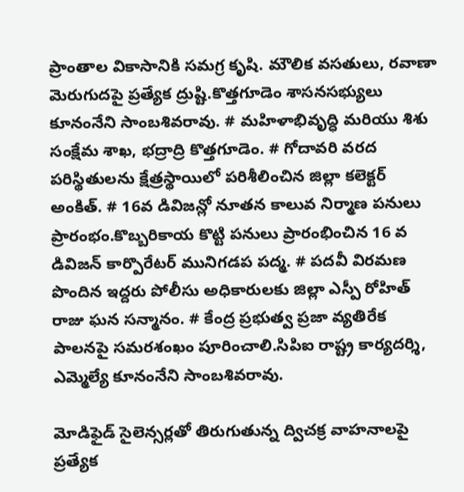ప్రాంతాల వికాసానికి సమగ్ర కృషి. మౌలిక వసతులు, రవాణా మెరుగుదపై ప్రత్యేక ద్రుష్టి.కొత్తగూడెం శాసనసభ్యులు కూనంనేని సాంబశివరావు. # మహిళాభివృద్ధి మరియు శిశు సంక్షేమ శాఖ, భద్రాద్రి కొత్తగూడెం. # గోదావరి వరద పరిస్థితులను క్షేత్రస్థాయిలో పరిశీలించిన జిల్లా కలెక్టర్ అంకిత్. # 16వ డివిజన్లో నూతన కాలువ నిర్మాణ పనులు ప్రారంభం.కొబ్బరికాయ కొట్టి పనులు ప్రారంభించిన 16 వ డివిజన్ కార్పొరేటర్ మునిగడప పద్మ. # పదవీ విరమణ పొందిన ఇద్దరు పోలీసు అధికారులకు జిల్లా ఎస్పీ రోహిత్ రాజు ఘన సన్మానం. # కేంద్ర ప్రభుత్వ ప్రజా వ్యతిరేక పాలనపై సమరశంఖం పూరించాలి.సిపిఐ రాష్ట్ర కార్యదర్శి, ఎమ్మెల్యే కూనంనేని సాంబశివరావు.

మోడిఫైడ్ సైలెన్సర్లతో తిరుగుతున్న ద్విచక్ర వాహనాలపై ప్రత్యేక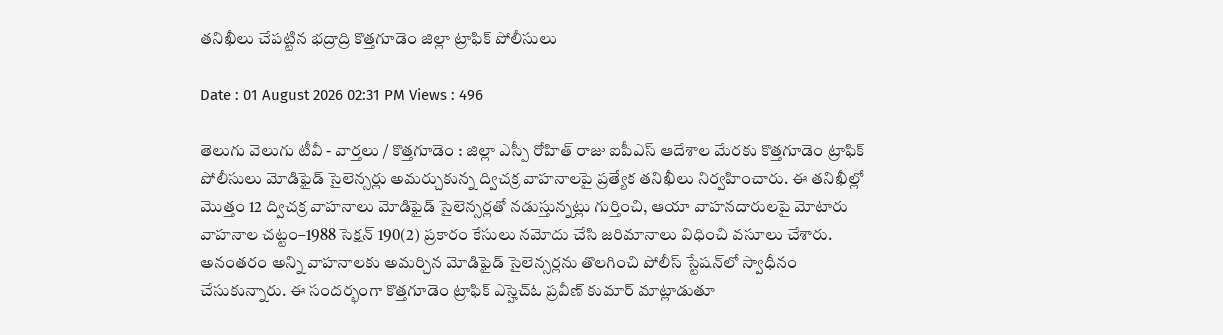తనిఖీలు చేపట్టిన భద్రాద్రి కొత్తగూడెం జిల్లా ట్రాఫిక్ పోలీసులు

Date : 01 August 2026 02:31 PM Views : 496

తెలుగు వెలుగు టీవీ - వార్తలు / కొత్తగూడెం : జిల్లా ఎస్పీ రోహిత్ రాజు ఐపీఎస్ ఆదేశాల మేరకు కొత్తగూడెం ట్రాఫిక్ పోలీసులు మోడిఫైడ్ సైలెన్సర్లు అమర్చుకున్న ద్విచక్ర వాహనాలపై ప్రత్యేక తనిఖీలు నిర్వహించారు. ఈ తనిఖీల్లో మొత్తం 12 ద్విచక్ర వాహనాలు మోడిఫైడ్ సైలెన్సర్లతో నడుస్తున్నట్లు గుర్తించి, ఆయా వాహనదారులపై మోటారు వాహనాల చట్టం–1988 సెక్షన్ 190(2) ప్రకారం కేసులు నమోదు చేసి జరిమానాలు విధించి వసూలు చేశారు. అనంతరం అన్ని వాహనాలకు అమర్చిన మోడిఫైడ్ సైలెన్సర్లను తొలగించి పోలీస్ స్టేషన్‌లో స్వాధీనం చేసుకున్నారు. ఈ సందర్భంగా కొత్తగూడెం ట్రాఫిక్ ఎస్హెచ్ఓ ప్రవీణ్ కుమార్ మాట్లాడుతూ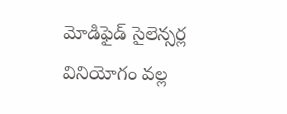మోడిఫైడ్ సైలెన్సర్ల వినియోగం వల్ల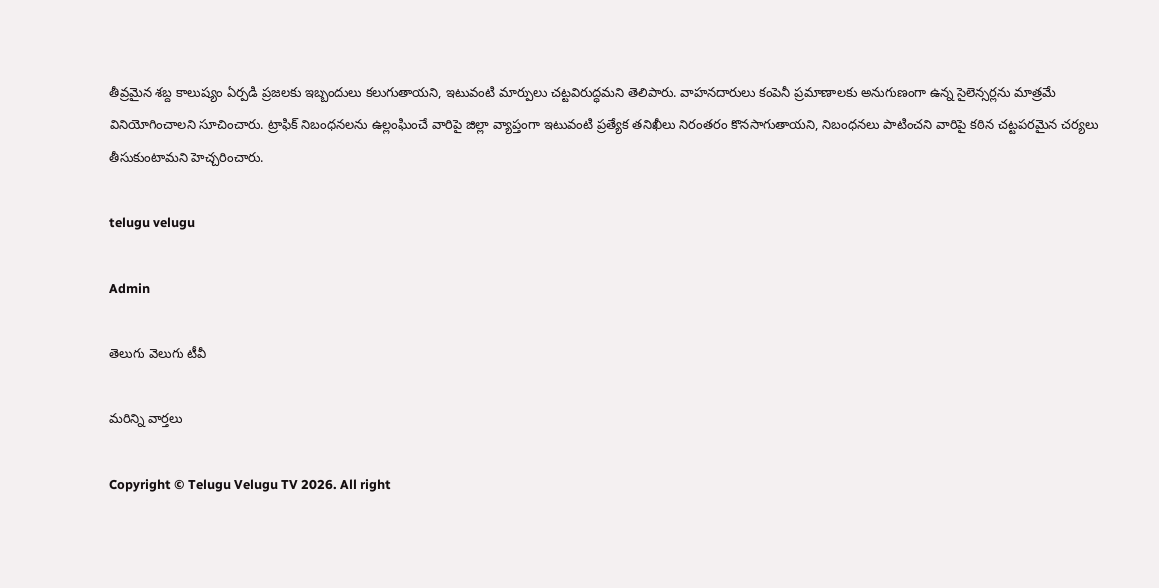తీవ్రమైన శబ్ద కాలుష్యం ఏర్పడి ప్రజలకు ఇబ్బందులు కలుగుతాయని, ఇటువంటి మార్పులు చట్టవిరుద్ధమని తెలిపారు. వాహనదారులు కంపెనీ ప్రమాణాలకు అనుగుణంగా ఉన్న సైలెన్సర్లను మాత్రమే వినియోగించాలని సూచించారు. ట్రాఫిక్ నిబంధనలను ఉల్లంఘించే వారిపై జిల్లా వ్యాప్తంగా ఇటువంటి ప్రత్యేక తనిఖీలు నిరంతరం కొనసాగుతాయని, నిబంధనలు పాటించని వారిపై కఠిన చట్టపరమైన చర్యలు తీసుకుంటామని హెచ్చరించారు.

telugu velugu

Admin

తెలుగు వెలుగు టీవీ

మరిన్ని వార్తలు

Copyright © Telugu Velugu TV 2026. All right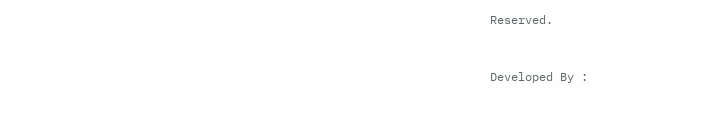Reserved.



Developed By :